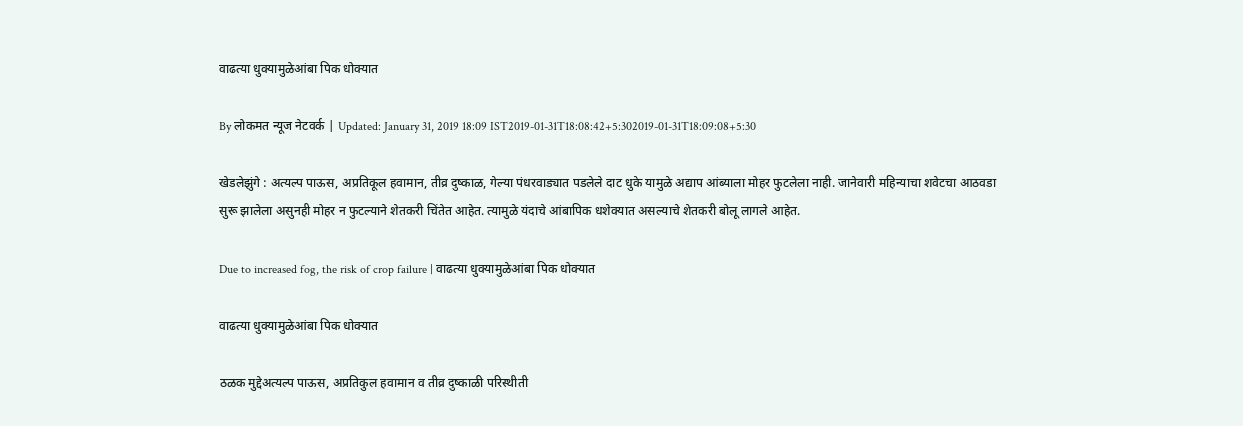वाढत्या धुक्यामुळेआंबा पिक धोक्यात

By लोकमत न्यूज नेटवर्क | Updated: January 31, 2019 18:09 IST2019-01-31T18:08:42+5:302019-01-31T18:09:08+5:30

खेडलेझुंगे : अत्यल्प पाऊस, अप्रतिकूल हवामान, तीव्र दुष्काळ, गेल्या पंधरवाड्यात पडलेले दाट धुके यामुळे अद्याप आंब्याला मोहर फुटलेला नाही. जानेवारी महिन्याचा शवेटचा आठवडा सुरू झालेला असुनही मोहर न फुटल्याने शेतकरी चिंतेत आहेत. त्यामुळे यंदाचे आंबापिक धशेक्यात असल्याचे शेतकरी बोलू लागले आहेत.

Due to increased fog, the risk of crop failure | वाढत्या धुक्यामुळेआंबा पिक धोक्यात

वाढत्या धुक्यामुळेआंबा पिक धोक्यात

ठळक मुद्देअत्यल्प पाऊस, अप्रतिकुल हवामान व तीव्र दुष्काळी परिस्थीती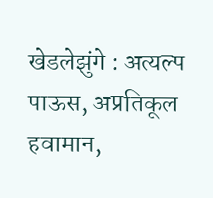खेडलेझुंगे : अत्यल्प पाऊस, अप्रतिकूल हवामान,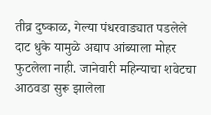तीव्र दुष्काळ, गेल्या पंधरवाड्यात पडलेले दाट धुके यामुळे अद्याप आंब्याला मोहर फुटलेला नाही. जानेवारी महिन्याचा शवेटचा आठवडा सुरू झालेला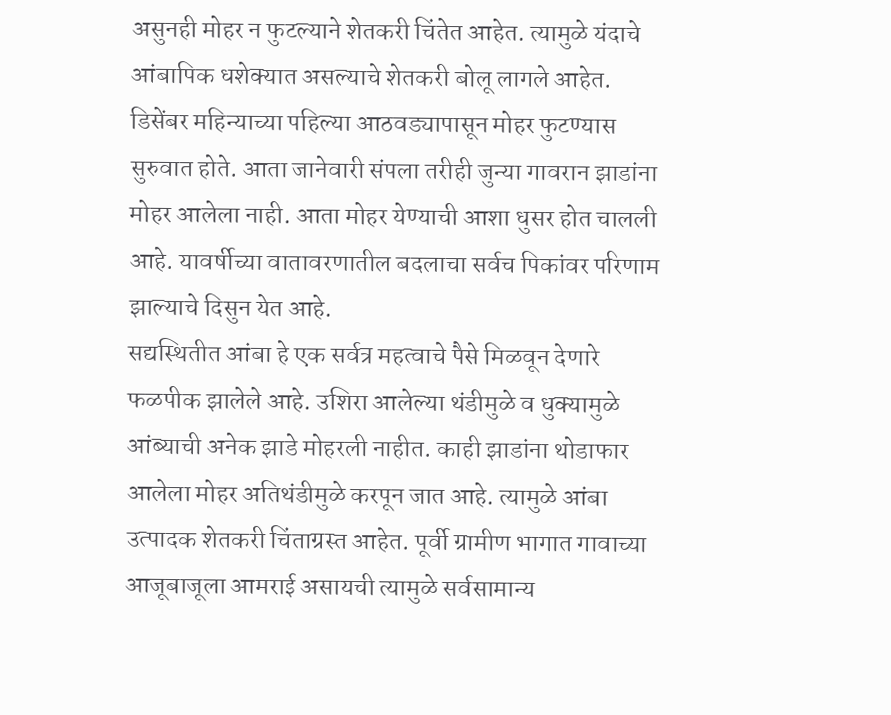असुनही मोहर न फुटल्याने शेतकरी चिंतेत आहेत. त्यामुळे यंदाचे आंबापिक धशेक्यात असल्याचे शेतकरी बोलू लागले आहेत.
डिसेंबर महिन्याच्या पहिल्या आठवड्यापासून मोहर फुटण्यास सुरुवात होते. आता जानेवारी संपला तरीही जुन्या गावरान झाडांना मोहर आलेला नाही. आता मोहर येण्याची आशा धुसर होत चालली आहे. यावर्षीच्या वातावरणातील बदलाचा सर्वच पिकांवर परिणाम झाल्याचे दिसुन येत आहे.
सद्यस्थितीत आंबा हे एक सर्वत्र महत्वाचे पैसे मिळवून देणारे फळपीक झालेले आहे. उशिरा आलेल्या थंडीमुळे व धुक्यामुळे आंब्याची अनेक झाडे मोहरली नाहीत. काही झाडांना थोडाफार आलेला मोहर अतिथंडीमुळे करपून जात आहे. त्यामुळे आंबा उत्पादक शेतकरी चिंताग्रस्त आहेत. पूर्वी ग्रामीण भागात गावाच्या आजूबाजूला आमराई असायची त्यामुळे सर्वसामान्य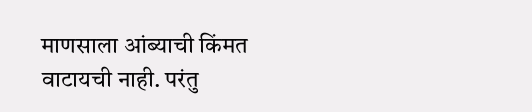माणसाला आंब्याची किंमत वाटायची नाही. परंतु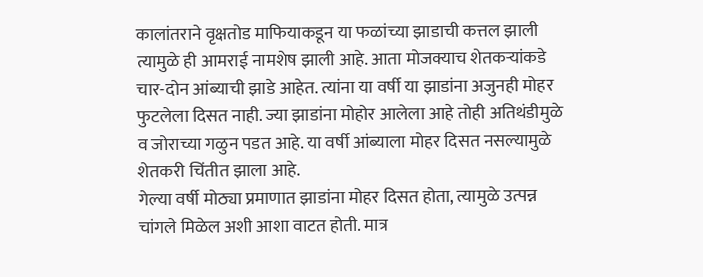कालांतराने वृक्षतोड माफियाकडून या फळांच्या झाडाची कत्तल झाली त्यामुळे ही आमराई नामशेष झाली आहे. आता मोजक्याच शेतकऱ्यांकडे चार-दोन आंब्याची झाडे आहेत. त्यांना या वर्षी या झाडांना अजुनही मोहर फुटलेला दिसत नाही. ज्या झाडांना मोहोर आलेला आहे तोही अतिथंडीमुळे व जोराच्या गळुन पडत आहे. या वर्षी आंब्याला मोहर दिसत नसल्यामुळे शेतकरी चिंतीत झाला आहे.
गेल्या वर्षी मोठ्या प्रमाणात झाडांना मोहर दिसत होता, त्यामुळे उत्पन्न चांगले मिळेल अशी आशा वाटत होती. मात्र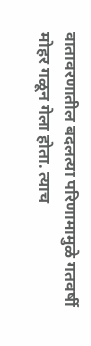वातावरणातील बदलत्या परिणामामुळे गतवर्षी मोहर गळून गेला होता. त्याच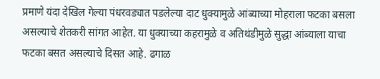प्रमाणे यंदा देखिल गेल्या पंधरवड्यात पडलेल्या दाट धुक्यामुळे आंब्याच्या मोहराला फटका बसला असल्याचे शेतकरी सांगत आहेत. या धुक्याच्या कहरामुळे व अतिथंडीमुळे सुद्धा आंब्याला याचा फटका बसत असल्याचे दिसत आहे. ढगाळ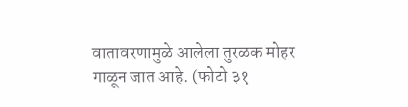वातावरणामुळे आलेला तुरळक मोहर गाळून जात आहे. (फोटो ३१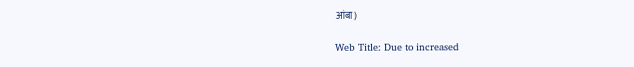आंबा)

Web Title: Due to increased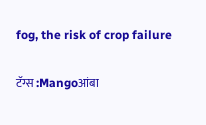fog, the risk of crop failure

टॅग्स :Mangoआंबा